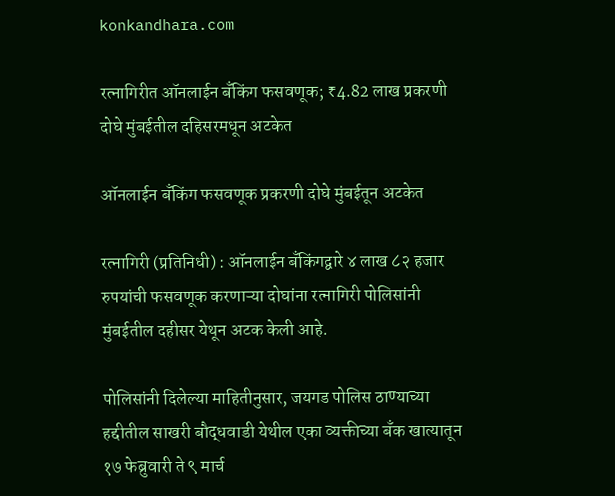konkandhara.com

रत्नागिरीत ऑनलाईन बँकिंग फसवणूक; ₹4.82 लाख प्रकरणी दोघे मुंबईतील दहिसरमधून अटकेत

ऑनलाईन बँकिंग फसवणूक प्रकरणी दोघे मुंबईतून अटकेत

रत्नागिरी (प्रतिनिधी) : ऑनलाईन बँकिंगद्वारे ४ लाख ८२ हजार रुपयांची फसवणूक करणाऱ्या दोघांना रत्नागिरी पोलिसांनी मुंबईतील दहीसर येथून अटक केली आहे.

पोलिसांनी दिलेल्या माहितीनुसार, जयगड पोलिस ठाण्याच्या हद्दीतील साखरी बौद्धवाडी येथील एका व्यक्तीच्या बँक खात्यातून १७ फेब्रुवारी ते ९ मार्च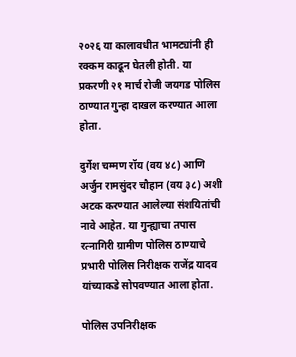२०२६ या कालावधीत भामट्यांनी ही रक्कम काढून घेतली होती. या प्रकरणी २१ मार्च रोजी जयगड पोलिस ठाण्यात गुन्हा दाखल करण्यात आला होता.

दुर्गेश चम्मण रॉय (वय ४८) आणि अर्जुन रामसुंदर चौहान (वय ३८) अशी अटक करण्यात आलेल्या संशयितांची नावे आहेत. या गुन्ह्याचा तपास रत्नागिरी ग्रामीण पोलिस ठाण्याचे प्रभारी पोलिस निरीक्षक राजेंद्र यादव यांच्याकडे सोपवण्यात आला होता.

पोलिस उपनिरीक्षक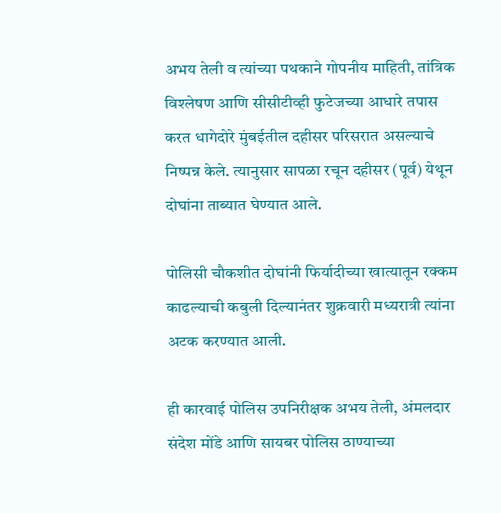अभय तेली व त्यांच्या पथकाने गोपनीय माहिती, तांत्रिक विश्लेषण आणि सीसीटीव्ही फुटेजच्या आधारे तपास करत धागेदोरे मुंबईतील दहीसर परिसरात असल्याचे निष्पन्न केले. त्यानुसार सापळा रचून दहीसर (पूर्व) येथून दोघांना ताब्यात घेण्यात आले.

पोलिसी चौकशीत दोघांनी फिर्यादीच्या खात्यातून रक्कम काढल्याची कबुली दिल्यानंतर शुक्रवारी मध्यरात्री त्यांना अटक करण्यात आली.

ही कारवाई पोलिस उपनिरीक्षक अभय तेली, अंमलदार संदेश मोंडे आणि सायबर पोलिस ठाण्याच्या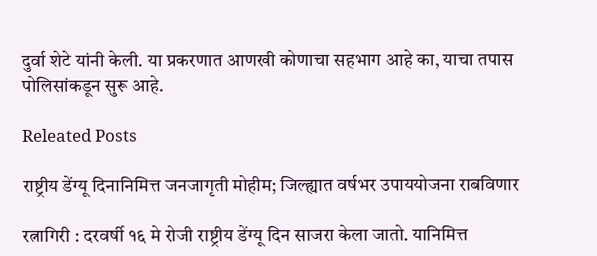दुर्वा शेटे यांनी केली. या प्रकरणात आणखी कोणाचा सहभाग आहे का, याचा तपास पोलिसांकडून सुरू आहे.

Releated Posts

राष्ट्रीय डेंग्यू दिनानिमित्त जनजागृती मोहीम; जिल्ह्यात वर्षभर उपाययोजना राबविणार

रत्नागिरी : दरवर्षी १६ मे रोजी राष्ट्रीय डेंग्यू दिन साजरा केला जातो. यानिमित्त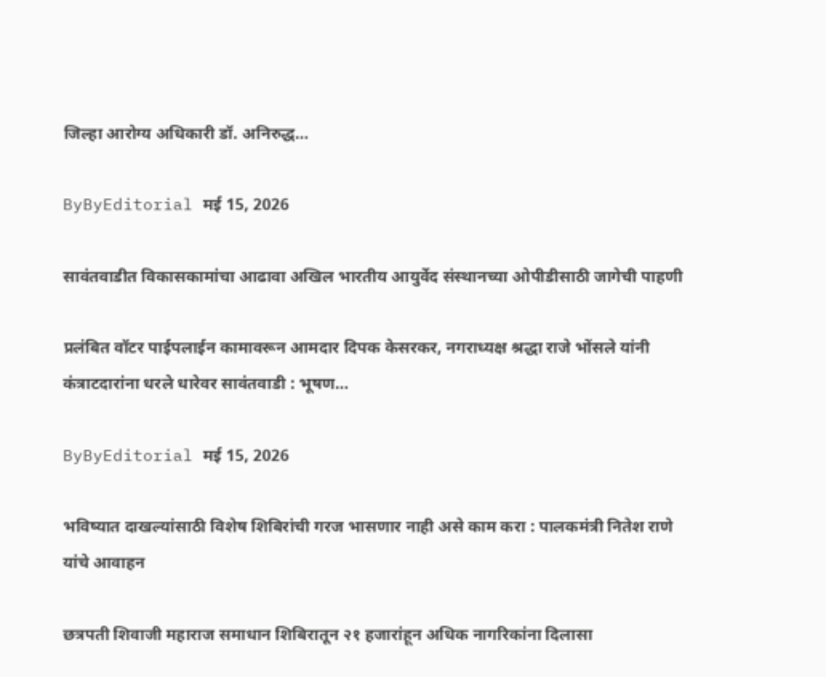जिल्हा आरोग्य अधिकारी डॉ. अनिरुद्ध…

ByByEditorial मई 15, 2026

सावंतवाडीत विकासकामांचा आढावा अखिल भारतीय आयुर्वेद संस्थानच्या ओपीडीसाठी जागेची पाहणी

प्रलंबित वॉटर पाईपलाईन कामावरून आमदार दिपक केसरकर, नगराध्यक्ष श्रद्धा राजे भोंसले यांनी कंत्राटदारांना धरले धारेवर सावंतवाडी : भूषण…

ByByEditorial मई 15, 2026

भविष्यात दाखल्यांसाठी विशेष शिबिरांची गरज भासणार नाही असे काम करा : पालकमंत्री नितेश राणे यांचे आवाहन

छत्रपती शिवाजी महाराज समाधान शिबिरातून २१ हजारांहून अधिक नागरिकांना दिलासा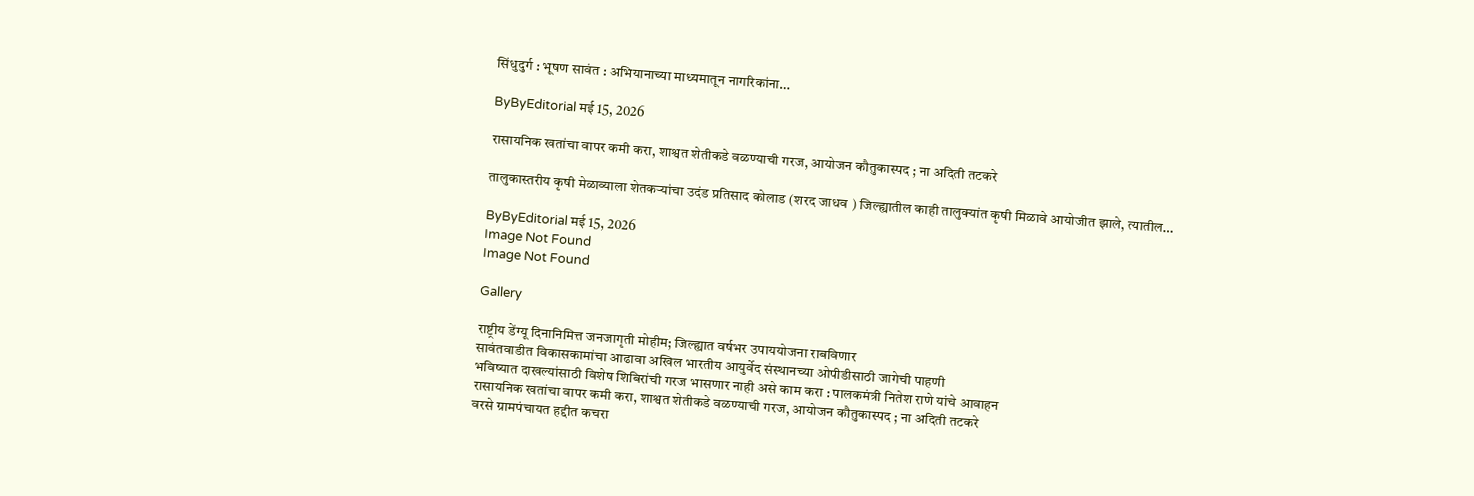सिंधुदुर्ग : भूषण सावंत : अभियानाच्या माध्यमातून नागरिकांना…

ByByEditorial मई 15, 2026

रासायनिक खतांचा वापर कमी करा, शाश्वत शेतीकडे वळण्याची गरज, आयोजन कौतुकास्पद ; ना अदिती तटकरे

तालुकास्तरीय कृषी मेळाव्याला शेतकऱ्यांचा उदंड प्रतिसाद कोलाड (शरद जाधव ) जिल्ह्यातील काही तालुक्यांत कृषी मिळावे आयोजीत झाले, त्यातील…

ByByEditorial मई 15, 2026
Image Not Found
Image Not Found

Gallery

राष्ट्रीय डेंग्यू दिनानिमित्त जनजागृती मोहीम; जिल्ह्यात वर्षभर उपाययोजना राबविणार
सावंतवाडीत विकासकामांचा आढावा अखिल भारतीय आयुर्वेद संस्थानच्या ओपीडीसाठी जागेची पाहणी
भविष्यात दाखल्यांसाठी विशेष शिबिरांची गरज भासणार नाही असे काम करा : पालकमंत्री नितेश राणे यांचे आवाहन
रासायनिक खतांचा वापर कमी करा, शाश्वत शेतीकडे वळण्याची गरज, आयोजन कौतुकास्पद ; ना अदिती तटकरे
वरसे ग्रामपंचायत हद्दीत कचरा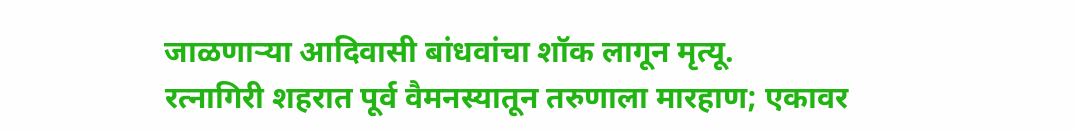जाळणाऱ्या आदिवासी बांधवांचा शॉक लागून मृत्यू.
रत्नागिरी शहरात पूर्व वैमनस्यातून तरुणाला मारहाण; एकावर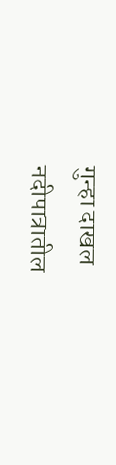गुन्हा दाखल
नदीपात्रातील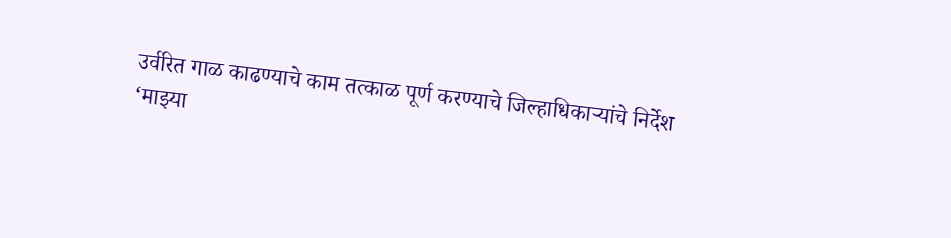उर्वरित गाळ काढण्याचे काम तत्काळ पूर्ण करण्याचे जिल्हाधिकाऱ्यांचे निर्देश
‘माझ्या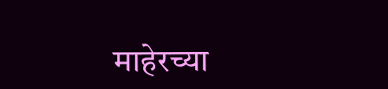माहेरच्या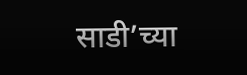साडी’च्या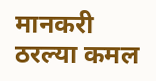मानकरी ठरल्या कमल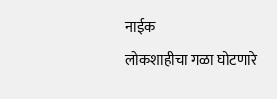नाईक
लोकशाहीचा गळा घोटणारे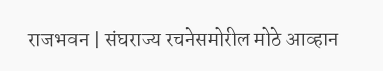राजभवन | संघराज्य रचनेसमोरील मोठे आव्हान